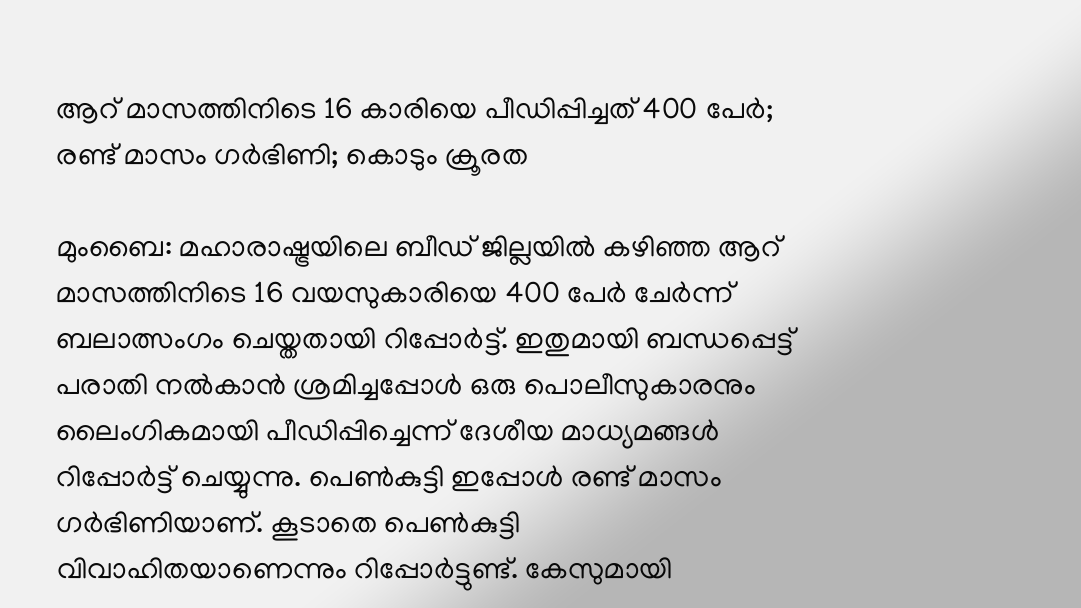ആറ് മാസത്തിനിടെ 16 കാരിയെ പീഡിപ്പിച്ചത് 400 പേര്‍; രണ്ട് മാസം ഗര്‍ഭിണി; കൊടും ക്രൂരത

മുംബൈ: മഹാരാഷ്ട്രയിലെ ബീഡ് ജില്ലയില്‍ കഴിഞ്ഞ ആറ് മാസത്തിനിടെ 16 വയസുകാരിയെ 400 പേര്‍ ചേര്‍ന്ന് ബലാത്സംഗം ചെയ്തതായി റിപ്പോര്‍ട്ട്. ഇതുമായി ബന്ധപ്പെട്ട് പരാതി നല്‍കാന്‍ ശ്രമിച്ചപ്പോള്‍ ഒരു പൊലീസുകാരനും ലൈംഗികമായി പീഡിപ്പിച്ചെന്ന് ദേശീയ മാധ്യമങ്ങള്‍ റിപ്പോര്‍ട്ട് ചെയ്യുന്നു. പെണ്‍കുട്ടി ഇപ്പോള്‍ രണ്ട് മാസം ഗര്‍ഭിണിയാണ്. കൂടാതെ പെണ്‍കുട്ടി വിവാഹിതയാണെന്നും റിപ്പോര്‍ട്ടുണ്ട്. കേസുമായി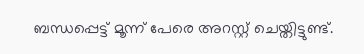ബന്ധപ്പെട്ട് മൂന്ന് പേരെ അറസ്റ്റ് ചെയ്തിട്ടുണ്ട്.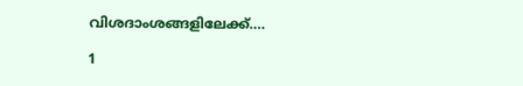വിശദാംശങ്ങളിലേക്ക്....

1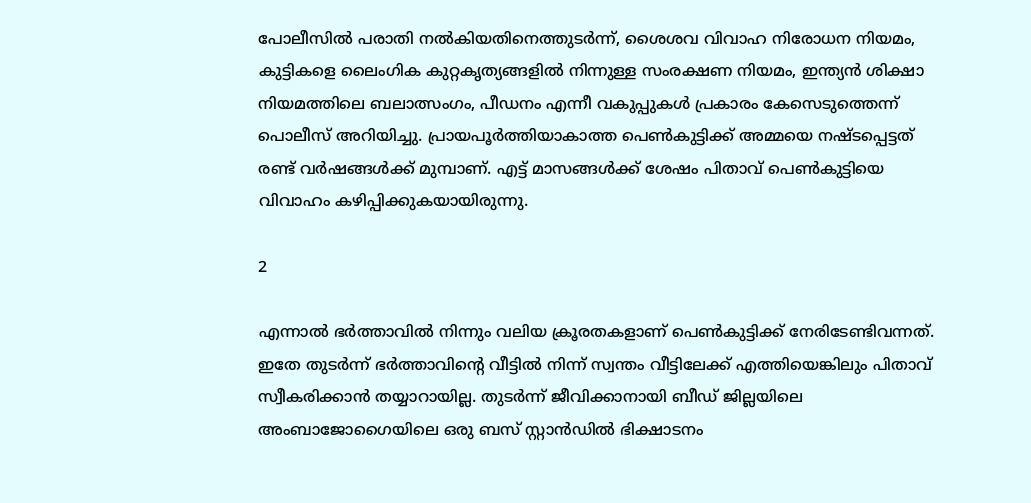പോലീസില്‍ പരാതി നല്‍കിയതിനെത്തുടര്‍ന്ന്, ശൈശവ വിവാഹ നിരോധന നിയമം, കുട്ടികളെ ലൈംഗിക കുറ്റകൃത്യങ്ങളില്‍ നിന്നുള്ള സംരക്ഷണ നിയമം, ഇന്ത്യന്‍ ശിക്ഷാ നിയമത്തിലെ ബലാത്സംഗം, പീഡനം എന്നീ വകുപ്പുകള്‍ പ്രകാരം കേസെടുത്തെന്ന് പൊലീസ് അറിയിച്ചു. പ്രായപൂര്‍ത്തിയാകാത്ത പെണ്‍കുട്ടിക്ക് അമ്മയെ നഷ്ടപ്പെട്ടത് രണ്ട് വര്‍ഷങ്ങള്‍ക്ക് മുമ്പാണ്. എട്ട് മാസങ്ങള്‍ക്ക് ശേഷം പിതാവ് പെണ്‍കുട്ടിയെ വിവാഹം കഴിപ്പിക്കുകയായിരുന്നു.

2

എന്നാല്‍ ഭര്‍ത്താവില്‍ നിന്നും വലിയ ക്രൂരതകളാണ് പെണ്‍കുട്ടിക്ക് നേരിടേണ്ടിവന്നത്. ഇതേ തുടര്‍ന്ന് ഭര്‍ത്താവിന്റെ വീട്ടില്‍ നിന്ന് സ്വന്തം വീട്ടിലേക്ക് എത്തിയെങ്കിലും പിതാവ് സ്വീകരിക്കാന്‍ തയ്യാറായില്ല. തുടര്‍ന്ന് ജീവിക്കാനായി ബീഡ് ജില്ലയിലെ അംബാജോഗൈയിലെ ഒരു ബസ് സ്റ്റാന്‍ഡില്‍ ഭിക്ഷാടനം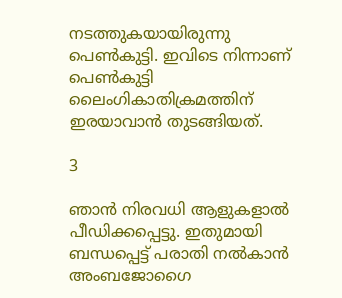നടത്തുകയായിരുന്നു പെണ്‍കുട്ടി. ഇവിടെ നിന്നാണ് പെണ്‍കുട്ടി ലൈംഗികാതിക്രമത്തിന് ഇരയാവാന്‍ തുടങ്ങിയത്.

3

ഞാന്‍ നിരവധി ആളുകളാല്‍ പീഡിക്കപ്പെട്ടു. ഇതുമായി ബന്ധപ്പെട്ട് പരാതി നല്‍കാന്‍ അംബജോഗൈ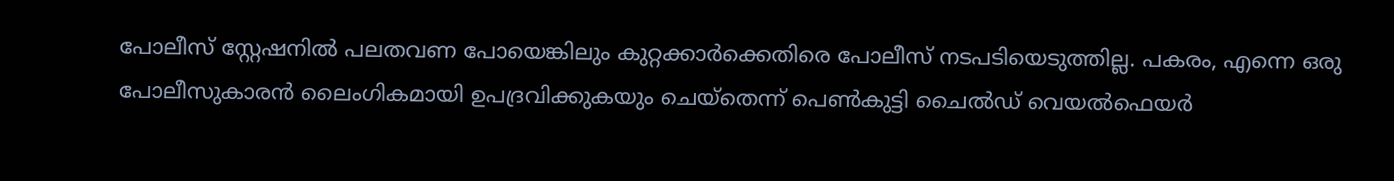പോലീസ് സ്റ്റേഷനില്‍ പലതവണ പോയെങ്കിലും കുറ്റക്കാര്‍ക്കെതിരെ പോലീസ് നടപടിയെടുത്തില്ല. പകരം, എന്നെ ഒരു പോലീസുകാരന്‍ ലൈംഗികമായി ഉപദ്രവിക്കുകയും ചെയ്‌തെന്ന് പെണ്‍കുട്ടി ചൈല്‍ഡ് വെയല്‍ഫെയര്‍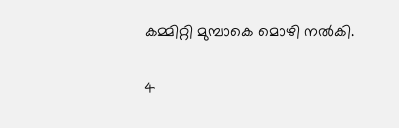കമ്മിറ്റി മുമ്പാകെ മൊഴി നല്‍കി.

4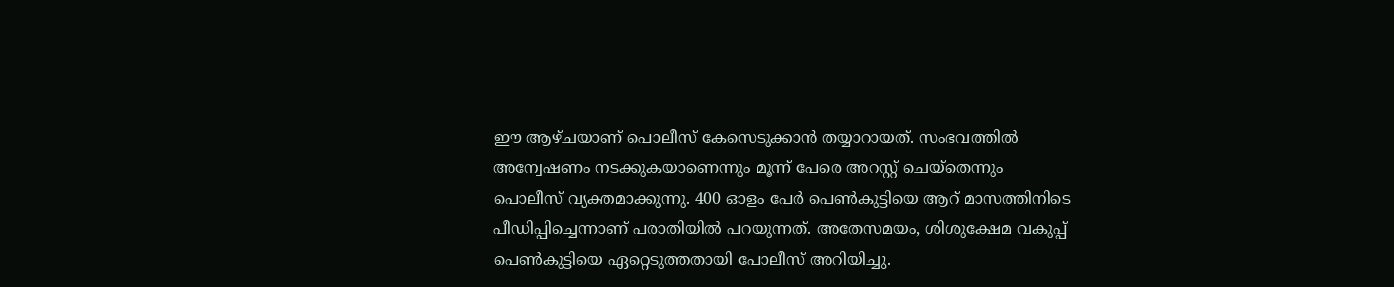ഈ ആഴ്ചയാണ് പൊലീസ് കേസെടുക്കാന്‍ തയ്യാറായത്. സംഭവത്തില്‍ അന്വേഷണം നടക്കുകയാണെന്നും മൂന്ന് പേരെ അറസ്റ്റ് ചെയ്‌തെന്നും പൊലീസ് വ്യക്തമാക്കുന്നു. 400 ഓളം പേര്‍ പെണ്‍കുട്ടിയെ ആറ് മാസത്തിനിടെ പീഡിപ്പിച്ചെന്നാണ് പരാതിയില്‍ പറയുന്നത്. അതേസമയം, ശിശുക്ഷേമ വകുപ്പ് പെണ്‍കുട്ടിയെ ഏറ്റെടുത്തതായി പോലീസ് അറിയിച്ചു.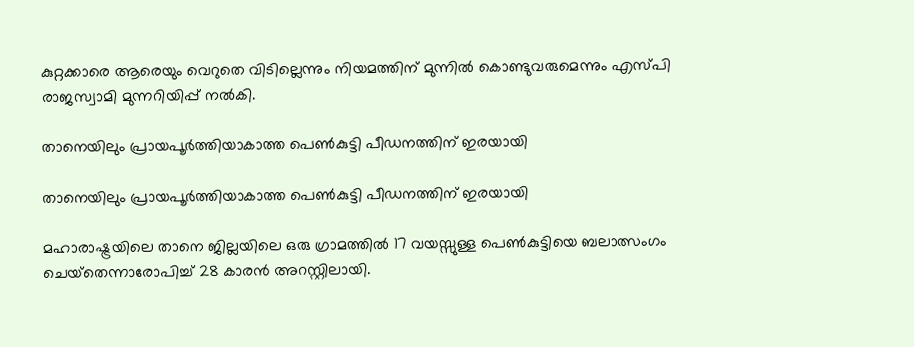കുറ്റക്കാരെ ആരെയും വെറുതെ വിടില്ലെന്നും നിയമത്തിന് മുന്നില്‍ കൊണ്ടുവരുമെന്നും എസ്പി രാജസ്വാമി മുന്നറിയിപ്പ് നല്‍കി.

താനെയിലും പ്രായപൂര്‍ത്തിയാകാത്ത പെണ്‍കുട്ടി പീഡനത്തിന് ഇരയായി

താനെയിലും പ്രായപൂര്‍ത്തിയാകാത്ത പെണ്‍കുട്ടി പീഡനത്തിന് ഇരയായി

മഹാരാഷ്ട്രയിലെ താനെ ജില്ലയിലെ ഒരു ഗ്രാമത്തില്‍ 17 വയസ്സുള്ള പെണ്‍കുട്ടിയെ ബലാത്സംഗം ചെയ്‌തെന്നാരോപിച്ച് 28 കാരന്‍ അറസ്റ്റിലായി.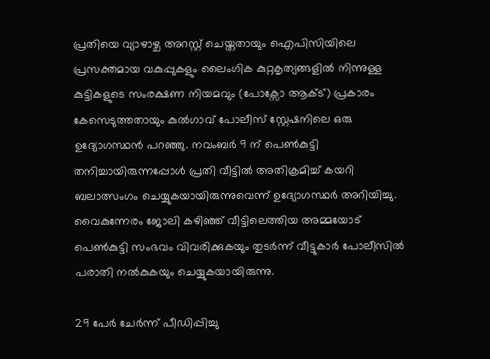പ്രതിയെ വ്യാഴാഴ്ച അറസ്റ്റ് ചെയ്തതായും ഐപിസിയിലെ പ്രസക്തമായ വകുപ്പുകളും ലൈംഗിക കുറ്റകൃത്യങ്ങളില്‍ നിന്നുള്ള കുട്ടികളുടെ സംരക്ഷണ നിയമവും (പോക്സോ ആക്ട്) പ്രകാരം കേസെടുത്തതായും കുല്‍ഗാവ് പോലീസ് സ്റ്റേഷനിലെ ഒരു ഉദ്യോഗസ്ഥന്‍ പറഞ്ഞു. നവംബര്‍ 9 ന് പെണ്‍കുട്ടി തനിച്ചായിരുന്നപ്പോള്‍ പ്രതി വീട്ടില്‍ അതിക്രമിച്ച് കയറി ബലാത്സംഗം ചെയ്യുകയായിരുന്നുവെന്ന് ഉദ്യോഗസ്ഥര്‍ അറിയിച്ചു. വൈകുന്നേരം ജോലി കഴിഞ്ഞ് വീട്ടിലെത്തിയ അമ്മയോട് പെണ്‍കുട്ടി സംഭവം വിവരിക്കുകയും തുടര്‍ന്ന് വീട്ടുകാര്‍ പോലീസില്‍ പരാതി നല്‍കുകയും ചെയ്യുകയായിരുന്നു.

29 പേര്‍ ചേര്‍ന്ന് പീഡിപ്പിച്ചു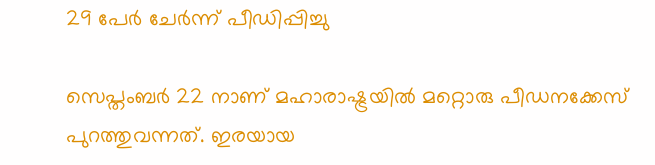29 പേര്‍ ചേര്‍ന്ന് പീഡിപ്പിച്ചു

സെപ്തംബര്‍ 22 നാണ് മഹാരാഷ്ട്രയില്‍ മറ്റൊരു പീഡനക്കേസ് പുറത്തുവന്നത്. ഇരയായ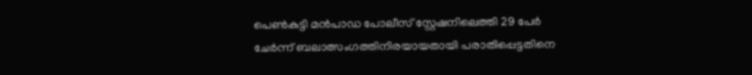പെണ്‍കുട്ടി മന്‍പാഡ പോലീസ് സ്റ്റേഷനിലെത്തി 29 പേര്‍ ചേര്‍ന്ന് ബലാത്സംഗത്തിനിരയായതായി പരാതിപ്പെട്ടതിനെ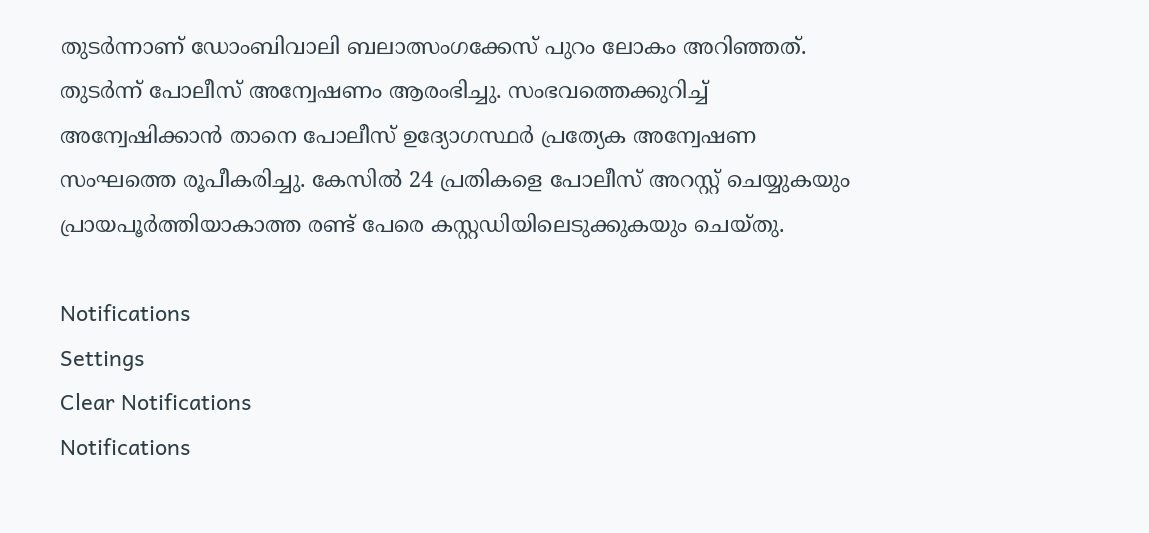തുടര്‍ന്നാണ് ഡോംബിവാലി ബലാത്സംഗക്കേസ് പുറം ലോകം അറിഞ്ഞത്. തുടര്‍ന്ന് പോലീസ് അന്വേഷണം ആരംഭിച്ചു. സംഭവത്തെക്കുറിച്ച് അന്വേഷിക്കാന്‍ താനെ പോലീസ് ഉദ്യോഗസ്ഥര്‍ പ്രത്യേക അന്വേഷണ സംഘത്തെ രൂപീകരിച്ചു. കേസില്‍ 24 പ്രതികളെ പോലീസ് അറസ്റ്റ് ചെയ്യുകയും പ്രായപൂര്‍ത്തിയാകാത്ത രണ്ട് പേരെ കസ്റ്റഡിയിലെടുക്കുകയും ചെയ്തു.

Notifications
Settings
Clear Notifications
Notifications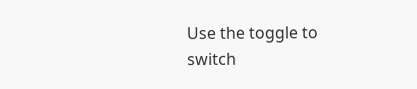Use the toggle to switch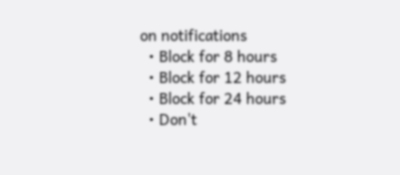on notifications
  • Block for 8 hours
  • Block for 12 hours
  • Block for 24 hours
  • Don't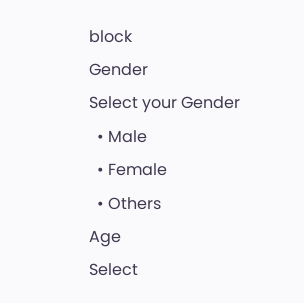block
Gender
Select your Gender
  • Male
  • Female
  • Others
Age
Select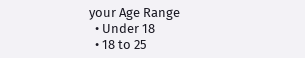your Age Range
  • Under 18
  • 18 to 25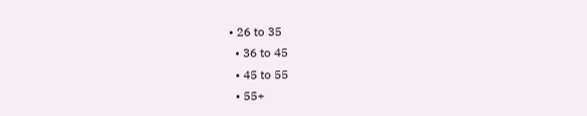• 26 to 35
  • 36 to 45
  • 45 to 55
  • 55+